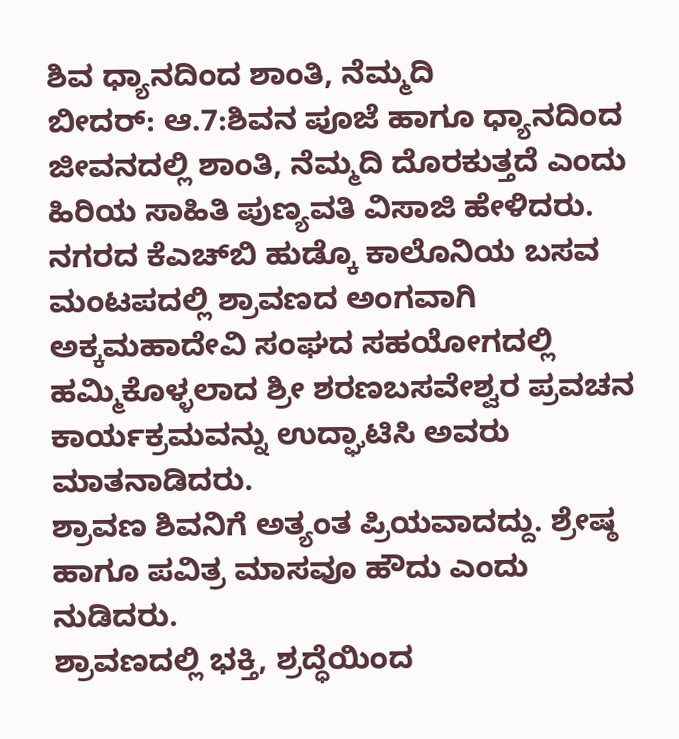ಶಿವ ಧ್ಯಾನದಿಂದ ಶಾಂತಿ, ನೆಮ್ಮದಿ
ಬೀದರ್: ಆ.7:ಶಿವನ ಪೂಜೆ ಹಾಗೂ ಧ್ಯಾನದಿಂದ ಜೀವನದಲ್ಲಿ ಶಾಂತಿ, ನೆಮ್ಮದಿ ದೊರಕುತ್ತದೆ ಎಂದು ಹಿರಿಯ ಸಾಹಿತಿ ಪುಣ್ಯವತಿ ವಿಸಾಜಿ ಹೇಳಿದರು.
ನಗರದ ಕೆಎಚ್‍ಬಿ ಹುಡ್ಕೊ ಕಾಲೊನಿಯ ಬಸವ ಮಂಟಪದಲ್ಲಿ ಶ್ರಾವಣದ ಅಂಗವಾಗಿ ಅಕ್ಕಮಹಾದೇವಿ ಸಂಘದ ಸಹಯೋಗದಲ್ಲಿ ಹಮ್ಮಿಕೊಳ್ಳಲಾದ ಶ್ರೀ ಶರಣಬಸವೇಶ್ವರ ಪ್ರವಚನ ಕಾರ್ಯಕ್ರಮವನ್ನು ಉದ್ಘಾಟಿಸಿ ಅವರು ಮಾತನಾಡಿದರು.
ಶ್ರಾವಣ ಶಿವನಿಗೆ ಅತ್ಯಂತ ಪ್ರಿಯವಾದದ್ದು. ಶ್ರೇಷ್ಠ ಹಾಗೂ ಪವಿತ್ರ ಮಾಸವೂ ಹೌದು ಎಂದು ನುಡಿದರು.
ಶ್ರಾವಣದಲ್ಲಿ ಭಕ್ತಿ, ಶ್ರದ್ಧೆಯಿಂದ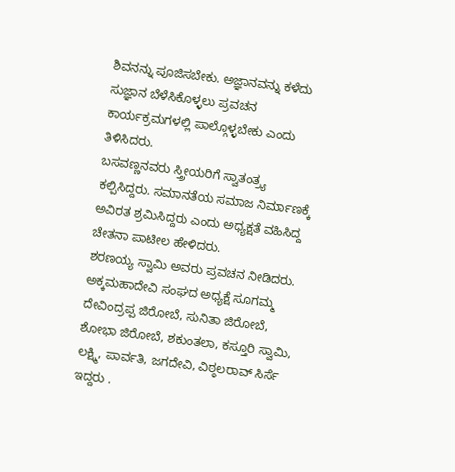ಶಿವನನ್ನು ಪೂಜಿಸಬೇಕು. ಅಜ್ಞಾನವನ್ನು ಕಳೆದು ಸುಜ್ಞಾನ ಬೆಳೆಸಿಕೊಳ್ಳಲು ಪ್ರವಚನ ಕಾರ್ಯಕ್ರಮಗಳಲ್ಲಿ ಪಾಲ್ಗೊಳ್ಳಬೇಕು ಎಂದು ತಿಳಿಸಿದರು.
ಬಸವಣ್ಣನವರು ಸ್ತ್ರೀಯರಿಗೆ ಸ್ವಾತಂತ್ರ್ಯ ಕಲ್ಪಿಸಿದ್ದರು. ಸಮಾನತೆಯ ಸಮಾಜ ನಿರ್ಮಾಣಕ್ಕೆ ಅವಿರತ ಶ್ರಮಿಸಿದ್ದರು ಎಂದು ಅಧ್ಯಕ್ಷತೆ ವಹಿಸಿದ್ದ ಚೇತನಾ ಪಾಟೀಲ ಹೇಳಿದರು.
ಶರಣಯ್ಯ ಸ್ವಾಮಿ ಅವರು ಪ್ರವಚನ ನೀಡಿದರು.
ಅಕ್ಕಮಹಾದೇವಿ ಸಂಘದ ಅಧ್ಯಕ್ಷೆ ಸೂಗಮ್ಮ ದೇವಿಂದ್ರಪ್ಪ ಜಿರೋಬೆ, ಸುನಿತಾ ಜಿರೋಬೆ, ಶೋಭಾ ಜಿರೋಬೆ, ಶಕುಂತಲಾ, ಕಸ್ತೂರಿ ಸ್ವಾಮಿ, ಲಕ್ಷ್ಮಿ, ಪಾರ್ವತಿ, ಜಗದೇವಿ, ವಿಠ್ಠಲರಾವ್ ಸಿರ್ಸೆ ಇದ್ದರು .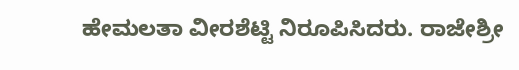ಹೇಮಲತಾ ವೀರಶೆಟ್ಟಿ ನಿರೂಪಿಸಿದರು. ರಾಜೇಶ್ರೀ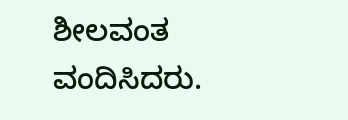ಶೀಲವಂತ ವಂದಿಸಿದರು.